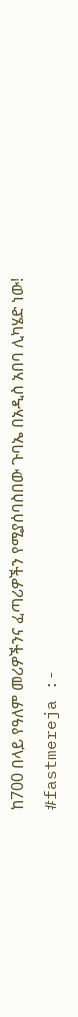ከ700 በላይ የዓለም መሪዎችንና ፈጣሪዎችን የሚያሰባስበው ጉባኤ በአዲስ አበባ ሊካሄድ ነው!
#fastmereja :-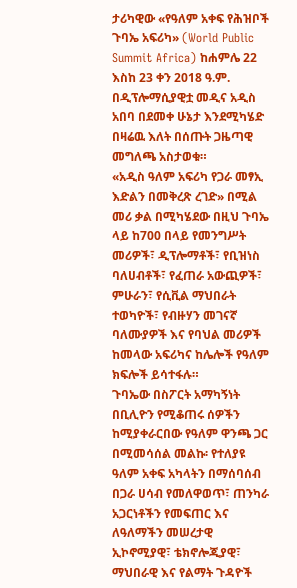ታሪካዊው «የዓለም አቀፍ የሕዝቦች ጉባኤ አፍሪካ» (World Public Summit Africa) ከሐምሌ 22 እስከ 23 ቀን 2018 ዓ.ም. በዲፕሎማሲያዊቷ መዲና አዲስ አበባ በደመቀ ሁኔታ እንደሚካሄድ በዛሬዉ እለት በሰጡት ጋዜጣዊ መግለጫ አስታወቁ።
«አዲስ ዓለም አፍሪካ የጋራ መፃኢ እድልን በመቅረጽ ረገድ» በሚል መሪ ቃል በሚካሄደው በዚህ ጉባኤ ላይ ከ700 በላይ የመንግሥት መሪዎች፣ ዲፕሎማቶች፣ የቢዝነስ ባለሀብቶች፣ የፈጠራ አውጪዎች፣ ምሁራን፣ የሲቪል ማህበራት ተወካዮች፣ የብዙሃን መገናኛ ባለሙያዎች እና የባህል መሪዎች ከመላው አፍሪካና ከሌሎች የዓለም ክፍሎች ይሳተፋሉ።
ጉባኤው በስፖርት አማካኝነት በቢሊዮን የሚቆጠሩ ሰዎችን ከሚያቀራርበው የዓለም ዋንጫ ጋር በሚመሳሰል መልኩ፡ የተለያዩ ዓለም አቀፍ አካላትን በማሰባሰብ በጋራ ሀሳብ የመለዋወጥ፣ ጠንካራ አጋርነቶችን የመፍጠር እና ለዓለማችን መሠረታዊ ኢኮኖሚያዊ፣ ቴክኖሎጂያዊ፣ ማህበራዊ እና የልማት ጉዳዮች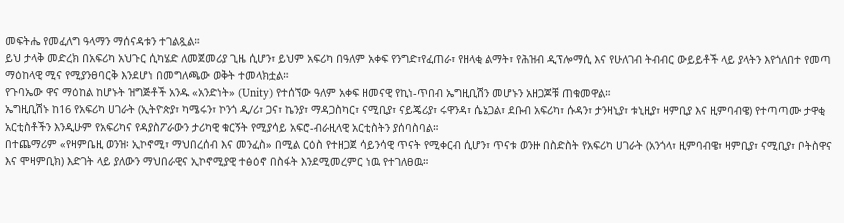መፍትሔ የመፈለግ ዓላማን ማሰናዳቱን ተገልጿል።
ይህ ታላቅ መድረክ በአፍሪካ አህጉር ሲካሄድ ለመጀመሪያ ጊዜ ሲሆን፣ ይህም አፍሪካ በዓለም አቀፍ የንግድ፣የፈጠራ፣ የዘላቂ ልማት፣ የሕዝብ ዲፕሎማሲ እና የሁለገብ ትብብር ውይይቶች ላይ ያላትን እየጎለበተ የመጣ ማዕከላዊ ሚና የሚያንፀባርቅ እንደሆነ በመግለጫው ወቅት ተመላክቷል።
የጉባኤው ዋና ማዕከል ከሆኑት ዝግጅቶች አንዱ «አንድነት» (Unity) የተሰኘው ዓለም አቀፍ ዘመናዊ የኪነ-ጥበብ ኤግዚቢሽን መሆኑን አዘጋጆቹ ጠቁመዋል።
ኤግዚቢሽኑ ከ16 የአፍሪካ ሀገራት (ኢትዮጵያ፣ ካሜሩን፣ ኮንጎ ዲ/ሪ፣ ጋና፣ ኬንያ፣ ማዳጋስካር፣ ናሚቢያ፣ ናይጄሪያ፣ ሩዋንዳ፣ ሴኔጋል፣ ደቡብ አፍሪካ፣ ሱዳን፣ ታንዛኒያ፣ ቱኒዚያ፣ ዛምቢያ እና ዚምባብዌ) የተጣጣሙ ታዋቂ አርቲስቶችን እንዲሁም የአፍሪካና የዳያስፖራውን ታሪካዊ ቁርኝት የሚያሳይ አፍሮ-ብራዚላዊ አርቲስትን ያሰባስባል።
በተጨማሪም «የዛምቤዚ ወንዝ፡ ኢኮኖሚ፣ ማህበረሰብ እና መንፈስ» በሚል ርዕስ የተዘጋጀ ሳይንሳዊ ጥናት የሚቀርብ ሲሆን፣ ጥናቱ ወንዙ በስድስት የአፍሪካ ሀገራት (አንጎላ፣ ዚምባብዌ፣ ዛምቢያ፣ ናሚቢያ፣ ቦትስዋና እና ሞዛምቢክ) እድገት ላይ ያለውን ማህበራዊና ኢኮኖሚያዊ ተፅዕኖ በስፋት እንደሚመረምር ነዉ የተገለፀዉ።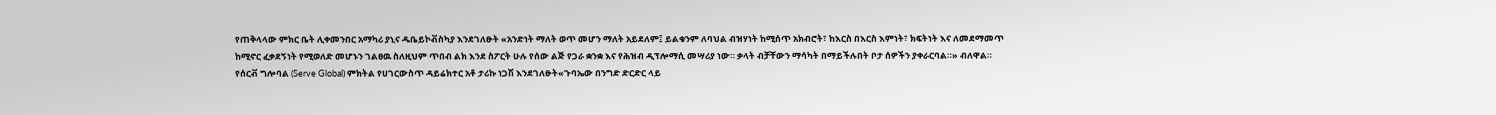የጠቅላላው ምክር ቤት ሊቀመንበር አማካሪ ያኒና ዱቤይኮቭስካያ እንደገለፁት «አንድነት ማለት ወጥ መሆን ማለት አይደለም፤ ይልቁንም ለባህል ብዝሃነት ከሚሰጥ አክብሮት፣ ከእርስ በእርስ እምነት፣ ክፍትነት እና ለመደማመጥ ከሚኖር ፈቃደኝነት የሚወለድ መሆኑን ገልፀዉ ስለዚህም ጥበብ ልክ እንደ ስፖርት ሁሉ የሰው ልጅ የጋራ ቋንቋ እና የሕዝብ ዲፕሎማሲ መሣሪያ ነው። ቃላት ብቻቸውን ማሳካት በማይችሉበት ቦታ ሰዎችን ያቀራርባል።» ብለዋል።
የሰርቭ ግሎባል (Serve Global) ምክትል የሀገርውስጥ ዳይሬክተር አቶ ታሪኩ ነጋሽ እንደገለፁት«ጉባኤው በንግድ ድርድር ላይ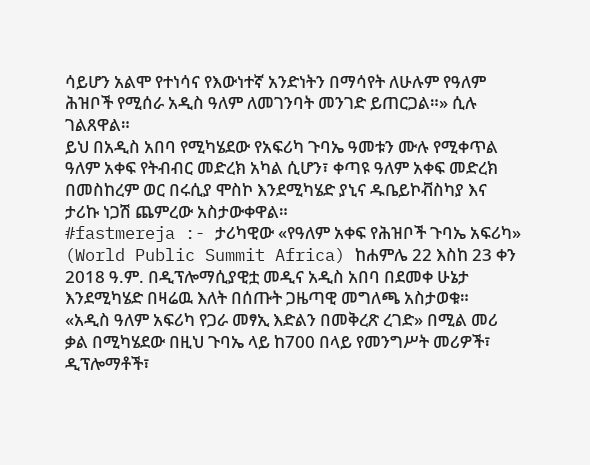ሳይሆን አልሞ የተነሳና የእውነተኛ አንድነትን በማሳየት ለሁሉም የዓለም ሕዝቦች የሚሰራ አዲስ ዓለም ለመገንባት መንገድ ይጠርጋል።» ሲሉ ገልጸዋል።
ይህ በአዲስ አበባ የሚካሄደው የአፍሪካ ጉባኤ ዓመቱን ሙሉ የሚቀጥል ዓለም አቀፍ የትብብር መድረክ አካል ሲሆን፣ ቀጣዩ ዓለም አቀፍ መድረክ በመስከረም ወር በሩሲያ ሞስኮ እንደሚካሄድ ያኒና ዱቤይኮቭስካያ እና ታሪኩ ነጋሽ ጨምረው አስታውቀዋል።
#fastmereja :- ታሪካዊው «የዓለም አቀፍ የሕዝቦች ጉባኤ አፍሪካ» (World Public Summit Africa) ከሐምሌ 22 እስከ 23 ቀን 2018 ዓ.ም. በዲፕሎማሲያዊቷ መዲና አዲስ አበባ በደመቀ ሁኔታ እንደሚካሄድ በዛሬዉ እለት በሰጡት ጋዜጣዊ መግለጫ አስታወቁ።
«አዲስ ዓለም አፍሪካ የጋራ መፃኢ እድልን በመቅረጽ ረገድ» በሚል መሪ ቃል በሚካሄደው በዚህ ጉባኤ ላይ ከ700 በላይ የመንግሥት መሪዎች፣ ዲፕሎማቶች፣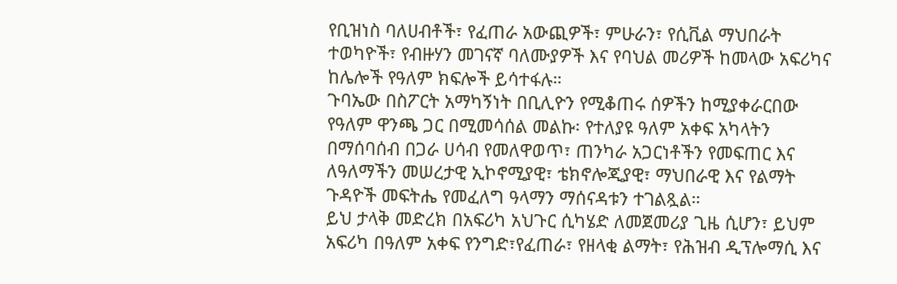የቢዝነስ ባለሀብቶች፣ የፈጠራ አውጪዎች፣ ምሁራን፣ የሲቪል ማህበራት ተወካዮች፣ የብዙሃን መገናኛ ባለሙያዎች እና የባህል መሪዎች ከመላው አፍሪካና ከሌሎች የዓለም ክፍሎች ይሳተፋሉ።
ጉባኤው በስፖርት አማካኝነት በቢሊዮን የሚቆጠሩ ሰዎችን ከሚያቀራርበው የዓለም ዋንጫ ጋር በሚመሳሰል መልኩ፡ የተለያዩ ዓለም አቀፍ አካላትን በማሰባሰብ በጋራ ሀሳብ የመለዋወጥ፣ ጠንካራ አጋርነቶችን የመፍጠር እና ለዓለማችን መሠረታዊ ኢኮኖሚያዊ፣ ቴክኖሎጂያዊ፣ ማህበራዊ እና የልማት ጉዳዮች መፍትሔ የመፈለግ ዓላማን ማሰናዳቱን ተገልጿል።
ይህ ታላቅ መድረክ በአፍሪካ አህጉር ሲካሄድ ለመጀመሪያ ጊዜ ሲሆን፣ ይህም አፍሪካ በዓለም አቀፍ የንግድ፣የፈጠራ፣ የዘላቂ ልማት፣ የሕዝብ ዲፕሎማሲ እና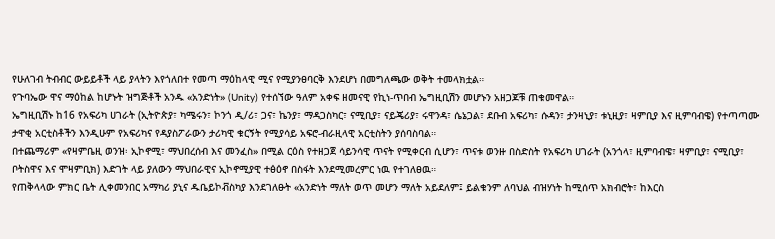የሁለገብ ትብብር ውይይቶች ላይ ያላትን እየጎለበተ የመጣ ማዕከላዊ ሚና የሚያንፀባርቅ እንደሆነ በመግለጫው ወቅት ተመላክቷል።
የጉባኤው ዋና ማዕከል ከሆኑት ዝግጅቶች አንዱ «አንድነት» (Unity) የተሰኘው ዓለም አቀፍ ዘመናዊ የኪነ-ጥበብ ኤግዚቢሽን መሆኑን አዘጋጆቹ ጠቁመዋል።
ኤግዚቢሽኑ ከ16 የአፍሪካ ሀገራት (ኢትዮጵያ፣ ካሜሩን፣ ኮንጎ ዲ/ሪ፣ ጋና፣ ኬንያ፣ ማዳጋስካር፣ ናሚቢያ፣ ናይጄሪያ፣ ሩዋንዳ፣ ሴኔጋል፣ ደቡብ አፍሪካ፣ ሱዳን፣ ታንዛኒያ፣ ቱኒዚያ፣ ዛምቢያ እና ዚምባብዌ) የተጣጣሙ ታዋቂ አርቲስቶችን እንዲሁም የአፍሪካና የዳያስፖራውን ታሪካዊ ቁርኝት የሚያሳይ አፍሮ-ብራዚላዊ አርቲስትን ያሰባስባል።
በተጨማሪም «የዛምቤዚ ወንዝ፡ ኢኮኖሚ፣ ማህበረሰብ እና መንፈስ» በሚል ርዕስ የተዘጋጀ ሳይንሳዊ ጥናት የሚቀርብ ሲሆን፣ ጥናቱ ወንዙ በስድስት የአፍሪካ ሀገራት (አንጎላ፣ ዚምባብዌ፣ ዛምቢያ፣ ናሚቢያ፣ ቦትስዋና እና ሞዛምቢክ) እድገት ላይ ያለውን ማህበራዊና ኢኮኖሚያዊ ተፅዕኖ በስፋት እንደሚመረምር ነዉ የተገለፀዉ።
የጠቅላላው ምክር ቤት ሊቀመንበር አማካሪ ያኒና ዱቤይኮቭስካያ እንደገለፁት «አንድነት ማለት ወጥ መሆን ማለት አይደለም፤ ይልቁንም ለባህል ብዝሃነት ከሚሰጥ አክብሮት፣ ከእርስ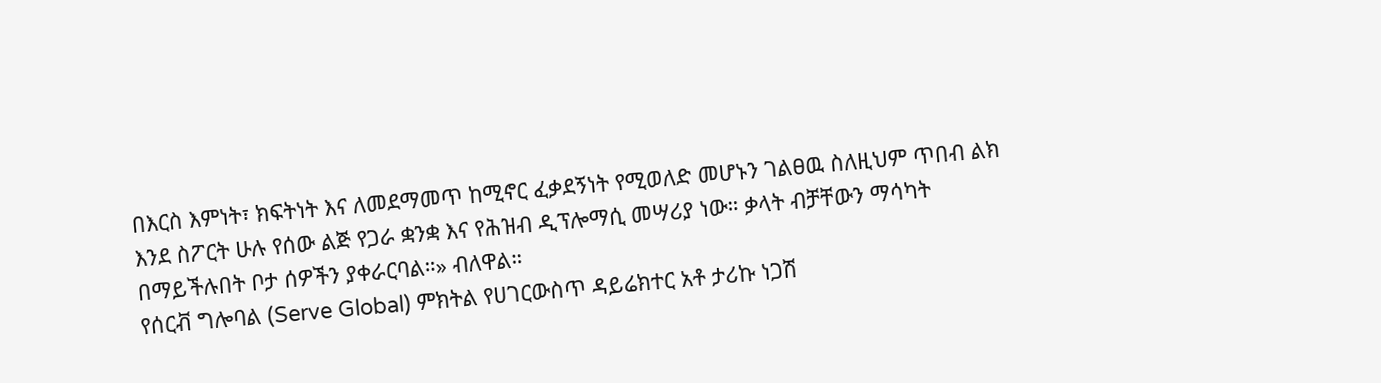በእርስ እምነት፣ ክፍትነት እና ለመደማመጥ ከሚኖር ፈቃደኝነት የሚወለድ መሆኑን ገልፀዉ ስለዚህም ጥበብ ልክ እንደ ስፖርት ሁሉ የሰው ልጅ የጋራ ቋንቋ እና የሕዝብ ዲፕሎማሲ መሣሪያ ነው። ቃላት ብቻቸውን ማሳካት በማይችሉበት ቦታ ሰዎችን ያቀራርባል።» ብለዋል።
የሰርቭ ግሎባል (Serve Global) ምክትል የሀገርውስጥ ዳይሬክተር አቶ ታሪኩ ነጋሽ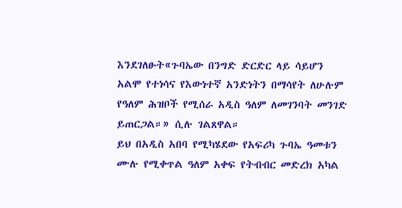እንደገለፁት«ጉባኤው በንግድ ድርድር ላይ ሳይሆን አልሞ የተነሳና የእውነተኛ አንድነትን በማሳየት ለሁሉም የዓለም ሕዝቦች የሚሰራ አዲስ ዓለም ለመገንባት መንገድ ይጠርጋል።» ሲሉ ገልጸዋል።
ይህ በአዲስ አበባ የሚካሄደው የአፍሪካ ጉባኤ ዓመቱን ሙሉ የሚቀጥል ዓለም አቀፍ የትብብር መድረክ አካል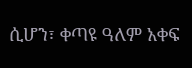ሲሆን፣ ቀጣዩ ዓለም አቀፍ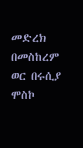መድረክ በመስከረም ወር በሩሲያ ሞስኮ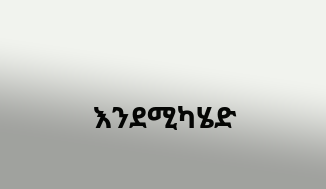እንደሚካሄድ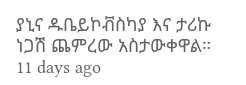ያኒና ዱቤይኮቭስካያ እና ታሪኩ ነጋሽ ጨምረው አስታውቀዋል።
11 days ago